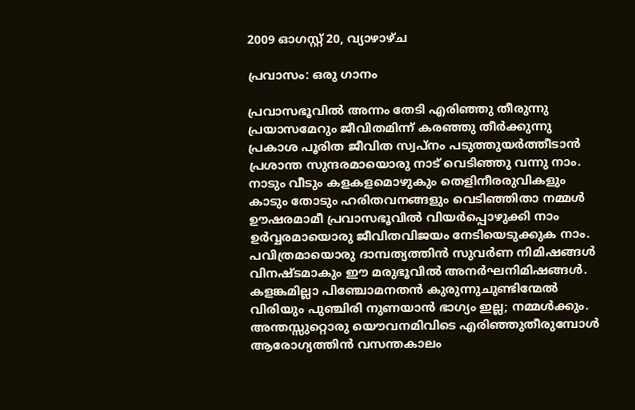2009 ഓഗസ്റ്റ് 20, വ്യാഴാഴ്‌ച

പ്രവാസം: ഒരു ഗാനം

പ്രവാസഭൂവില്‍ അന്നം തേടി എരിഞ്ഞു തീരുന്നു
പ്രയാസമേറും ജീവിതമിന്ന് കരഞ്ഞു തീര്‍ക്കുന്നു
പ്രകാശ പൂരിത ജീവിത സ്വപ്നം പടുത്തുയര്‍ത്തീടാന്‍
പ്രശാന്ത സുന്ദരമായൊരു നാട് വെടിഞ്ഞു വന്നു നാം.
നാടും വീടും കളകളമൊഴുകും തെളിനീരരുവികളും
കാടും തോടും ഹരിതവനങ്ങളും വെടിഞ്ഞിതാ നമ്മള്‍
ഊഷരമാമീ പ്രവാസഭൂവില്‍ വിയര്‍പ്പൊഴുക്കി നാം
ഉര്‍വ്വരമായൊരു ജീവിതവിജയം നേടിയെടുക്കുക നാം.
പവിത്രമായൊരു ദാമ്പത്യത്തിന്‍ സുവര്‍ണ നിമിഷങ്ങള്‍
വിനഷ്ടമാകും ഈ മരുഭൂവില്‍ അനര്‍ഘനിമിഷങ്ങള്‍.
കളങ്കമില്ലാ പിഞ്ചോമനതന്‍ കുരുന്നുചുണ്ടിന്മേല്‍
വിരിയും പുഞ്ചിരി നുണയാന്‍ ഭാഗ്യം ഇല്ല; നമ്മള്‍ക്കും.
അന്തസ്സുറ്റൊരു യൌവനമിവിടെ എരിഞ്ഞുതീരുമ്പോള്‍
ആരോഗ്യത്തിന്‍ വസന്തകാലം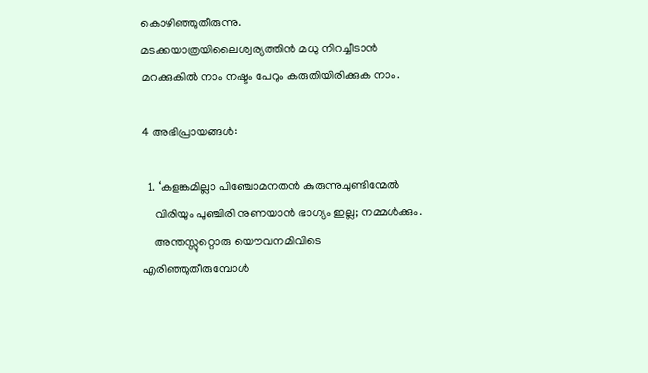കൊഴിഞ്ഞുതീരുന്നു.
മടക്കയാത്രയിലൈശ്വര്യത്തിന്‍ മധു നിറച്ചീടാന്‍
മറക്കുകില്‍ നാം നഷ്ടം പേറും കരുതിയിരിക്കുക നാം.

4 അഭിപ്രായങ്ങൾ:

  1. ‘കളങ്കമില്ലാ പിഞ്ചോമനതന്‍ കുരുന്നുചുണ്ടിന്മേല്‍
    വിരിയും പുഞ്ചിരി നുണയാന്‍ ഭാഗ്യം ഇല്ല; നമ്മള്‍ക്കും.
    അന്തസ്സുറ്റൊരു യൌവനമിവിടെ എരിഞ്ഞുതീരുമ്പോള്‍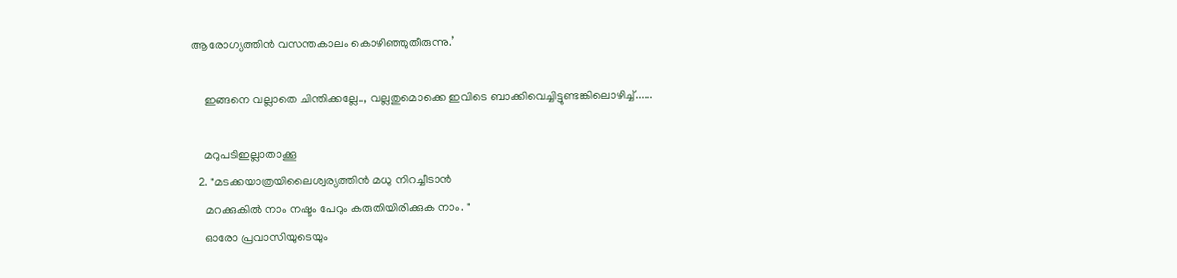ആരോഗ്യത്തിന്‍ വസന്തകാലം കൊഴിഞ്ഞുതീരുന്നു.’

    ഇങ്ങനെ വല്ലാതെ ചിന്തിക്കല്ലേ.., വല്ലതുമൊക്കെ ഇവിടെ ബാക്കിവെച്ചിട്ടുണ്ടങ്കിലൊഴിച്ച്......

    മറുപടിഇല്ലാതാക്കൂ
  2. "മടക്കയാത്രയിലൈശ്വര്യത്തിന്‍ മധു നിറച്ചീടാന്‍
    മറക്കുകില്‍ നാം നഷ്ടം പേറും കരുതിയിരിക്കുക നാം. "
    ഓരോ പ്രവാസിയുടെയും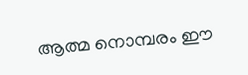ആത്മ നൊമ്പരം ഈ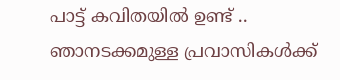പാട്ട് കവിതയില്‍ ഉണ്ട് .. ഞാനടക്കമുള്ള പ്രവാസികള്‍ക്ക്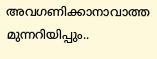അവഗണിക്കാനാവാത്ത മുന്നറിയിപ്പും..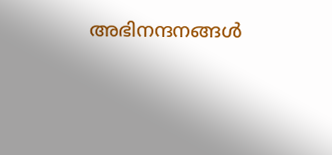അഭിനന്ദനങ്ങള്‍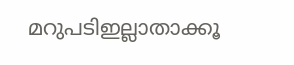മറുപടിഇല്ലാതാക്കൂ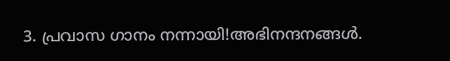3. പ്രവാസ ഗാനം നന്നായി!അഭിനന്ദനങ്ങള്‍.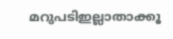മറുപടിഇല്ലാതാക്കൂ